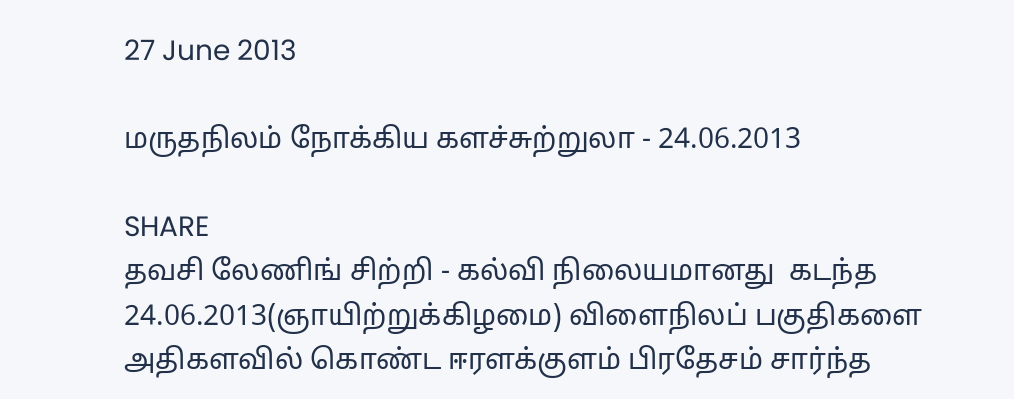27 June 2013

மருதநிலம் நோக்கிய களச்சுற்றுலா - 24.06.2013

SHARE
தவசி லேணிங் சிற்றி - கல்வி நிலையமானது  கடந்த 24.06.2013(ஞாயிற்றுக்கிழமை) விளைநிலப் பகுதிகளை அதிகளவில் கொண்ட ஈரளக்குளம் பிரதேசம் சார்ந்த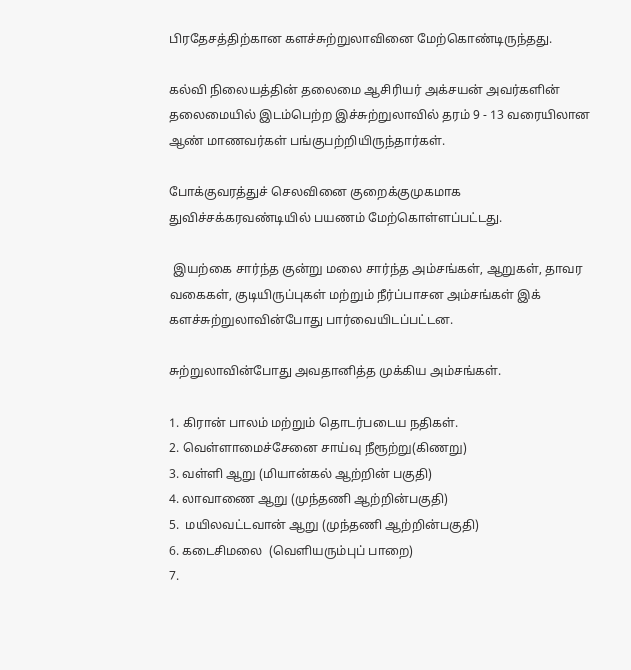பிரதேசத்திற்கான களச்சுற்றுலாவினை மேற்கொண்டிருந்தது.

கல்வி நிலையத்தின் தலைமை ஆசிரியர் அக்சயன் அவர்களின் தலைமையில் இடம்பெற்ற இச்சுற்றுலாவில் தரம் 9 - 13 வரையிலான ஆண் மாணவர்கள் பங்குபற்றியிருந்தார்கள்.

போக்குவரத்துச் செலவினை குறைக்குமுகமாக துவிச்சக்கரவண்டியில் பயணம் மேற்கொள்ளப்பட்டது.

 இயற்கை சார்ந்த குன்று மலை சார்ந்த அம்சங்கள், ஆறுகள், தாவர வகைகள், குடியிருப்புகள் மற்றும் நீர்ப்பாசன அம்சங்கள் இக் களச்சுற்றுலாவின்போது பார்வையிடப்பட்டன.

சுற்றுலாவின்போது அவதானித்த முக்கிய அம்சங்கள்.

1. கிரான் பாலம் மற்றும் தொடர்படைய நதிகள்.
2. வெள்ளாமைச்சேனை சாய்வு நீரூற்று(கிணறு)
3. வள்ளி ஆறு (மியான்கல் ஆற்றின் பகுதி)
4. லாவாணை ஆறு (முந்தணி ஆற்றின்பகுதி)
5.  மயிலவட்டவான் ஆறு (முந்தணி ஆற்றின்பகுதி)
6. கடைசிமலை  (வெளியரும்புப் பாறை)
7.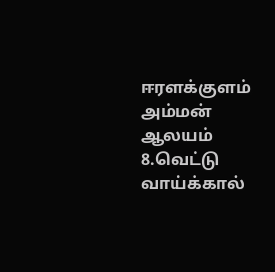ஈரளக்குளம் அம்மன் ஆலயம்
8.வெட்டு வாய்க்கால்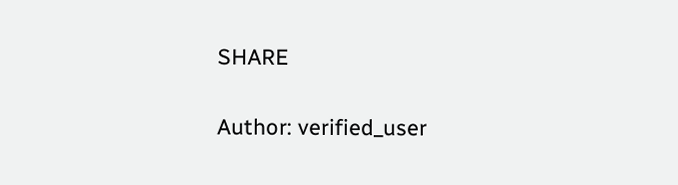SHARE

Author: verified_user